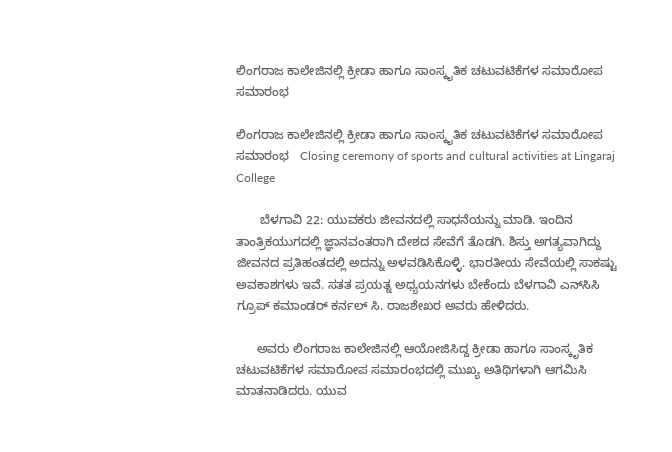ಲಿಂಗರಾಜ ಕಾಲೇಜಿನಲ್ಲಿ ಕ್ರೀಡಾ ಹಾಗೂ ಸಾಂಸ್ಕೃತಿಕ ಚಟುವಟಿಕೆಗಳ ಸಮಾರೋಪ ಸಮಾರಂಭ

ಲಿಂಗರಾಜ ಕಾಲೇಜಿನಲ್ಲಿ ಕ್ರೀಡಾ ಹಾಗೂ ಸಾಂಸ್ಕೃತಿಕ ಚಟುವಟಿಕೆಗಳ ಸಮಾರೋಪ ಸಮಾರಂಭ   Closing ceremony of sports and cultural activities at Lingaraj College

       ಬೆಳಗಾವಿ 22: ಯುವಕರು ಜೀವನದಲ್ಲಿ ಸಾಧನೆಯನ್ನು ಮಾಡಿ. ಇಂದಿನ ತಾಂತ್ರಿಕಯುಗದಲ್ಲಿ ಜ್ಞಾನವಂತರಾಗಿ ದೇಶದ ಸೇವೆಗೆ ತೊಡಗಿ. ಶಿಸ್ತು ಅಗತ್ಯವಾಗಿದ್ದು ಜೀವನದ ಪ್ರತಿಹಂತದಲ್ಲಿ ಅದನ್ನು ಅಳವಡಿಸಿಕೊಳ್ಳಿ. ಭಾರತೀಯ ಸೇವೆಯಲ್ಲಿ ಸಾಕಷ್ಟು ಅವಕಾಶಗಳು ಇವೆ. ಸತತ ಪ್ರಯತ್ನ ಅಧ್ಯಯನಗಳು ಬೇಕೆಂದು ಬೆಳಗಾವಿ ಎನ್‌ಸಿಸಿ ಗ್ರೂಪ್ ಕಮಾಂಡರ್ ಕರ್ನಲ್ ಸಿ. ರಾಜಶೇಖರ ಅವರು ಹೇಳಿದರು.

      ಅವರು ಲಿಂಗರಾಜ ಕಾಲೇಜಿನಲ್ಲಿ ಆಯೋಜಿಸಿದ್ದ ಕ್ರೀಡಾ ಹಾಗೂ ಸಾಂಸ್ಕೃತಿಕ ಚಟುವಟಿಕೆಗಳ ಸಮಾರೋಪ ಸಮಾರಂಭದಲ್ಲಿ ಮುಖ್ಯ ಅತಿಥಿಗಳಾಗಿ ಆಗಮಿಸಿ ಮಾತನಾಡಿದರು. ಯುವ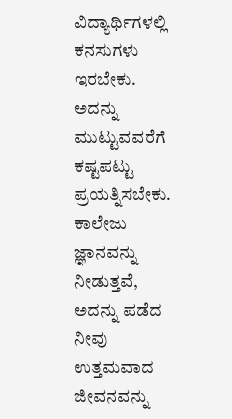ವಿದ್ಯಾರ್ಥಿಗಳಲ್ಲಿ ಕನಸುಗಳು ಇರಬೇಕು. ಅದನ್ನು ಮುಟ್ಟುವವರೆಗೆ ಕಷ್ಟಪಟ್ಟು ಪ್ರಯತ್ನಿಸಬೇಕು. ಕಾಲೇಜು ಜ್ಞಾನವನ್ನು ನೀಡುತ್ತವೆ, ಅದನ್ನು ಪಡೆದ ನೀವು ಉತ್ತಮವಾದ ಜೀವನವನ್ನು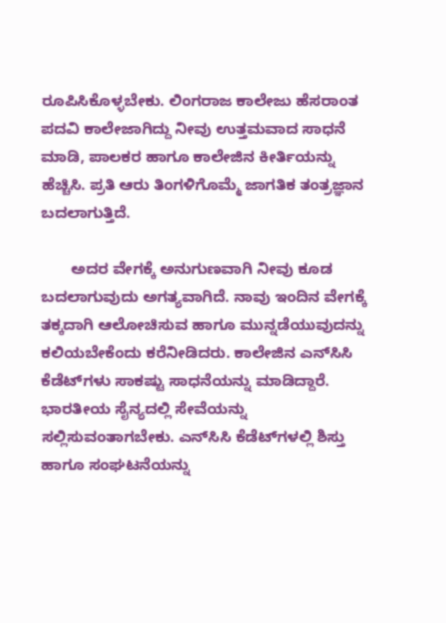ರೂಪಿಸಿಕೊಳ್ಳಬೇಕು. ಲಿಂಗರಾಜ ಕಾಲೇಜು ಹೆಸರಾಂತ ಪದವಿ ಕಾಲೇಜಾಗಿದ್ದು ನೀವು ಉತ್ತಮವಾದ ಸಾಧನೆ ಮಾಡಿ, ಪಾಲಕರ ಹಾಗೂ ಕಾಲೇಜಿನ ಕೀರ್ತಿಯನ್ನು ಹೆಚ್ಚಿಸಿ. ಪ್ರತಿ ಆರು ತಿಂಗಳಿಗೊಮ್ಮೆ ಜಾಗತಿಕ ತಂತ್ರಜ್ಞಾನ ಬದಲಾಗುತ್ತಿದೆ.

       ಅದರ ವೇಗಕ್ಕೆ ಅನುಗುಣವಾಗಿ ನೀವು ಕೂಡ ಬದಲಾಗುವುದು ಅಗತ್ಯವಾಗಿದೆ. ನಾವು ಇಂದಿನ ವೇಗಕ್ಕೆ ತಕ್ಕದಾಗಿ ಆಲೋಚಿಸುವ ಹಾಗೂ ಮುನ್ನಡೆಯುವುದನ್ನು ಕಲಿಯಬೇಕೆಂದು ಕರೆನೀಡಿದರು. ಕಾಲೇಜಿನ ಎನ್‌ಸಿಸಿ ಕೆಡೆಟ್‌ಗಳು ಸಾಕಷ್ಟು ಸಾಧನೆಯನ್ನು ಮಾಡಿದ್ದಾರೆ. ಭಾರತೀಯ ಸೈನ್ಯದಲ್ಲಿ ಸೇವೆಯನ್ನು ಸಲ್ಲಿಸುವಂತಾಗಬೇಕು. ಎನ್‌ಸಿಸಿ ಕೆಡೆಟ್‌ಗಳಲ್ಲಿ ಶಿಸ್ತು ಹಾಗೂ ಸಂಘಟನೆಯನ್ನು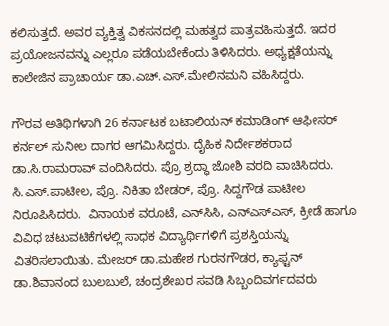ಕಲಿಸುತ್ತದೆ. ಅವರ ವ್ಯಕ್ತಿತ್ವ ವಿಕಸನದಲ್ಲಿ ಮಹತ್ವದ ಪಾತ್ರವಹಿಸುತ್ತದೆ. ಇದರ ಪ್ರಯೋಜನವನ್ನು ಎಲ್ಲರೂ ಪಡೆಯಬೇಕೆಂದು ತಿಳಿಸಿದರು. ಅಧ್ಯಕ್ಷತೆಯನ್ನು ಕಾಲೇಜಿನ ಪ್ರಾಚಾರ್ಯ ಡಾ.ಎಚ್‌.ಎಸ್‌.ಮೇಲಿನಮನಿ ವಹಿಸಿದ್ದರು.

ಗೌರವ ಅತಿಥಿಗಳಾಗಿ 26 ಕರ್ನಾಟಕ ಬಟಾಲಿಯನ್ ಕಮಾಡಿಂಗ್ ಆಫೀಸರ್ ಕರ್ನಲ್ ಸುನೀಲ ದಾಗರ ಆಗಮಿಸಿದ್ದರು. ದೈಹಿಕ ನಿರ್ದೇಶಕರಾದ ಡಾ.ಸಿ.ರಾಮರಾವ್ ವಂದಿಸಿದರು. ಪ್ರೊ ಶ್ರದ್ಧಾ ಜೋಶಿ ವರದಿ ವಾಚಿಸಿದರು. ಸಿ.ಎಸ್‌.ಪಾಟೀಲ, ಪ್ರೊ. ನಿಕಿತಾ ಬೇಡರ್, ಪ್ರೊ. ಸಿದ್ದಗೌಡ ಪಾಟೀಲ ನಿರೂಪಿಸಿದರು.  ವಿನಾಯಕ ವರೂಟೆ, ಎನ್‌ಸಿಸಿ, ಎನ್‌ಎಸ್‌ಎಸ್, ಕ್ರೀಡೆ ಹಾಗೂ ವಿವಿಧ ಚಟುವಟಿಕೆಗಳಲ್ಲಿ ಸಾಧಕ ವಿದ್ಯಾರ್ಥಿಗಳಿಗೆ ಪ್ರಶಸ್ತಿಯನ್ನು ವಿತರಿಸಲಾಯಿತು. ಮೇಜರ್ ಡಾ.ಮಹೇಶ ಗುರನಗೌಡರ, ಕ್ಯಾಫ್ಟನ್ ಡಾ.ಶಿವಾನಂದ ಬುಲಬುಲೆ, ಚಂದ್ರಶೇಖರ ಸವಡಿ ಸಿಬ್ಬಂದಿವರ್ಗದವರು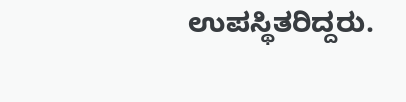ಉಪಸ್ಥಿತರಿದ್ದರು.